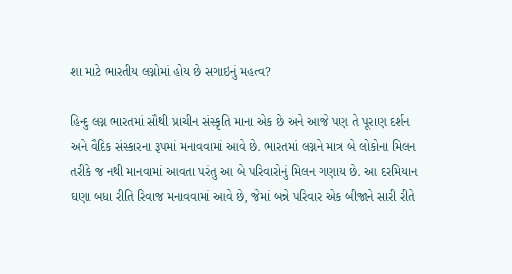શા માટે ભારતીય લગ્નોમાં હોય છે સગાઇનું મહત્વ?

હિન્દુ લગ્ન ભારતમાં સૌથી પ્રાચીન સંસ્કૃતિ માના એક છે અને આજે પણ તે પૂરાણ દર્શન અને વૈદિક સંસ્કારના રૂપમાં મનાવવામાં આવે છે. ભારતમાં લગ્નને માત્ર બે લોકોના મિલન તરીકે જ નથી માનવામાં આવતા પરંતુ આ બે પરિવારોનું મિલન ગણાય છે. આ દરમિયાન ઘણા બધા રીતિ રિવાજ મનાવવામાં આવે છે, જેમાં બન્ને પરિવાર એક બીજાને સારી રીતે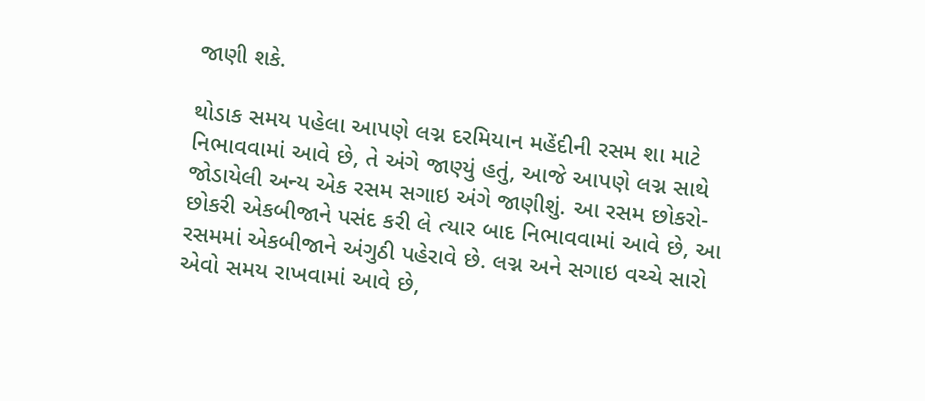જાણી શકે.

થોડાક સમય પહેલા આપણે લગ્ન દરમિયાન મહેંદીની રસમ શા માટે નિભાવવામાં આવે છે, તે અંગે જાણ્યું હતું, આજે આપણે લગ્ન સાથે જોડાયેલી અન્ય એક રસમ સગાઇ અંગે જાણીશું. આ રસમ છોકરો-છોકરી એકબીજાને પસંદ કરી લે ત્યાર બાદ નિભાવવામાં આવે છે, આ રસમમાં એકબીજાને અંગુઠી પહેરાવે છે. લગ્ન અને સગાઇ વચ્ચે સારો એવો સમય રાખવામાં આવે છે,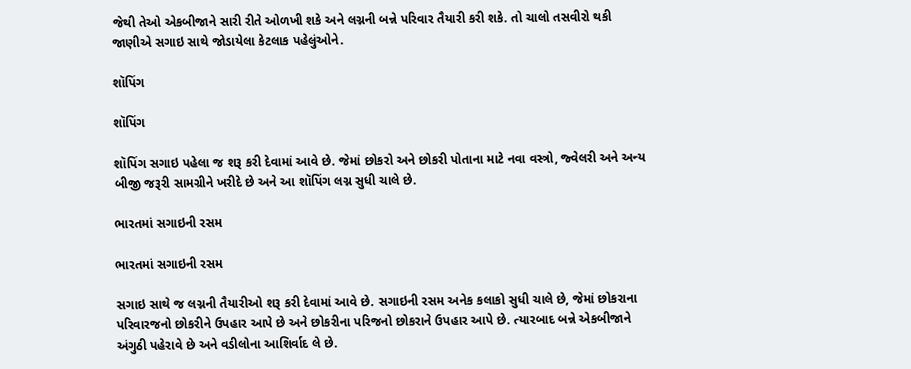જેથી તેઓ એકબીજાને સારી રીતે ઓળખી શકે અને લગ્નની બન્ને પરિવાર તૈયારી કરી શકે. તો ચાલો તસવીરો થકી જાણીએ સગાઇ સાથે જોડાયેલા કેટલાક પહેલુંઓને.

શૉપિંગ

શૉપિંગ

શૉપિંગ સગાઇ પહેલા જ શરૂ કરી દેવામાં આવે છે. જેમાં છોકરો અને છોકરી પોતાના માટે નવા વસ્ત્રો, જ્વેલરી અને અન્ય બીજી જરૂરી સામગ્રીને ખરીદે છે અને આ શૉપિંગ લગ્ન સુધી ચાલે છે.

ભારતમાં સગાઇની રસમ

ભારતમાં સગાઇની રસમ

સગાઇ સાથે જ લગ્નની તૈયારીઓ શરૂ કરી દેવામાં આવે છે. સગાઇની રસમ અનેક કલાકો સુધી ચાલે છે, જેમાં છોકરાના પરિવારજનો છોકરીને ઉપહાર આપે છે અને છોકરીના પરિજનો છોકરાને ઉપહાર આપે છે. ત્યારબાદ બન્ને એકબીજાને અંગુઠી પહેરાવે છે અને વડીલોના આશિર્વાદ લે છે.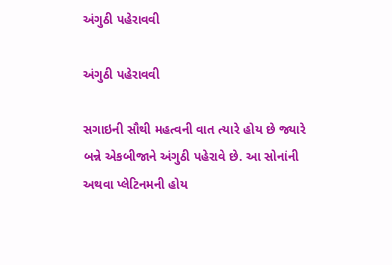અંગુઠી પહેરાવવી

અંગુઠી પહેરાવવી

સગાઇની સૌથી મહત્વની વાત ત્યારે હોય છે જ્યારે બન્ને એકબીજાને અંગુઠી પહેરાવે છે. આ સોનાંની અથવા પ્લેટિનમની હોય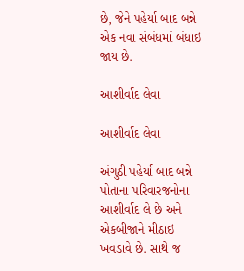છે, જેને પહેર્યા બાદ બન્ને એક નવા સંબંધમાં બંધાઇ જાય છે.

આશીર્વાદ લેવા

આશીર્વાદ લેવા

અંગુઠી પહેર્યા બાદ બન્ને પોતાના પરિવારજનોના આશીર્વાદ લે છે અને એકબીજાને મીઠાઇ ખવડાવે છે. સાથે જ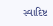સ્વાદિષ્ટ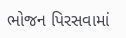ભોજન પિરસવામાં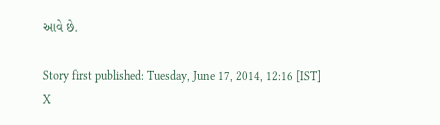આવે છે.

Story first published: Tuesday, June 17, 2014, 12:16 [IST]
X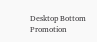Desktop Bottom Promotion